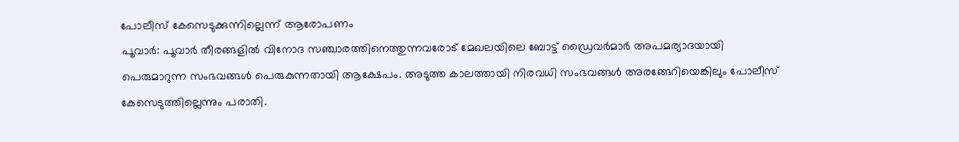പോലീസ് കേസെടുക്കുന്നില്ലെന്ന് ആരോപണം
പൂവാർ: പൂവാർ തീരങ്ങളിൽ വിനോദ സഞ്ചാരത്തിനെത്തുന്നവരോട് മേഖലയിലെ ബോട്ട് ഡ്രൈവർമാർ അപമര്യാദയായി പെരുമാറുന്ന സംഭവങ്ങൾ പെരുകുന്നതായി ആക്ഷേപം. അടുത്ത കാലത്തായി നിരവധി സംഭവങ്ങൾ അരങ്ങേറിയെങ്കിലും പോലീസ് കേസെടുത്തില്ലെന്നും പരാതി.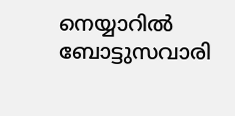നെയ്യാറിൽ ബോട്ടുസവാരി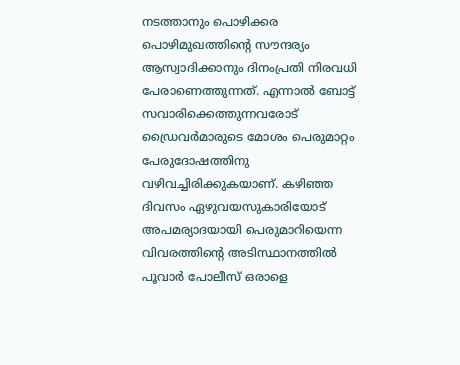നടത്താനും പൊഴിക്കര പൊഴിമുഖത്തിന്റെ സൗന്ദര്യം ആസ്വാദിക്കാനും ദിനംപ്രതി നിരവധി പേരാണെത്തുന്നത്. എന്നാൽ ബോട്ട് സവാരിക്കെത്തുന്നവരോട് ഡ്രൈവർമാരുടെ മോശം പെരുമാറ്റം പേരുദോഷത്തിനു വഴിവച്ചിരിക്കുകയാണ്. കഴിഞ്ഞ ദിവസം ഏഴുവയസുകാരിയോട് അപമര്യാദയായി പെരുമാറിയെന്ന വിവരത്തിന്റെ അടിസ്ഥാനത്തിൽ പൂവാർ പോലീസ് ഒരാളെ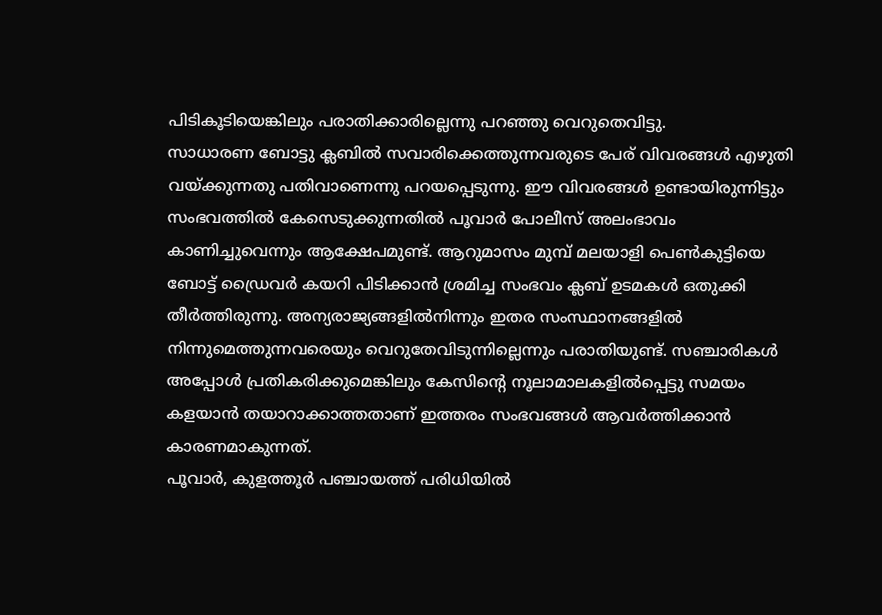പിടികൂടിയെങ്കിലും പരാതിക്കാരില്ലെന്നു പറഞ്ഞു വെറുതെവിട്ടു.
സാധാരണ ബോട്ടു ക്ലബിൽ സവാരിക്കെത്തുന്നവരുടെ പേര് വിവരങ്ങൾ എഴുതി വയ്ക്കുന്നതു പതിവാണെന്നു പറയപ്പെടുന്നു. ഈ വിവരങ്ങൾ ഉണ്ടായിരുന്നിട്ടും സംഭവത്തിൽ കേസെടുക്കുന്നതിൽ പൂവാർ പോലീസ് അലംഭാവം കാണിച്ചുവെന്നും ആക്ഷേപമുണ്ട്. ആറുമാസം മുമ്പ് മലയാളി പെൺകുട്ടിയെ ബോട്ട് ഡ്രൈവർ കയറി പിടിക്കാൻ ശ്രമിച്ച സംഭവം ക്ലബ് ഉടമകൾ ഒതുക്കി തീർത്തിരുന്നു. അന്യരാജ്യങ്ങളിൽനിന്നും ഇതര സംസ്ഥാനങ്ങളിൽ നിന്നുമെത്തുന്നവരെയും വെറുതേവിടുന്നില്ലെന്നും പരാതിയുണ്ട്. സഞ്ചാരികൾ അപ്പോൾ പ്രതികരിക്കുമെങ്കിലും കേസിന്റെ നൂലാമാലകളിൽപ്പെട്ടു സമയം കളയാൻ തയാറാക്കാത്തതാണ് ഇത്തരം സംഭവങ്ങൾ ആവർത്തിക്കാൻ കാരണമാകുന്നത്.
പൂവാർ, കുളത്തൂർ പഞ്ചായത്ത് പരിധിയിൽ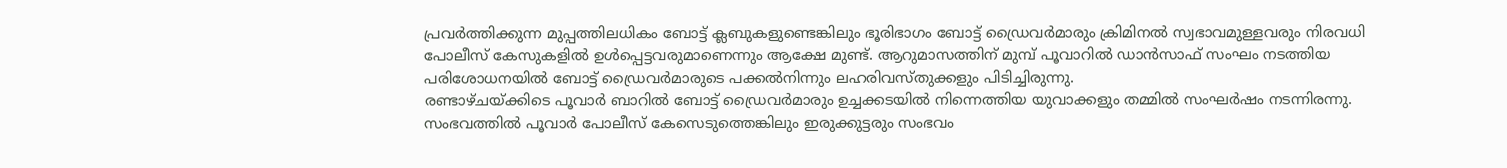പ്രവർത്തിക്കുന്ന മുപ്പത്തിലധികം ബോട്ട് ക്ലബുകളുണ്ടെങ്കിലും ഭൂരിഭാഗം ബോട്ട് ഡ്രൈവർമാരും ക്രിമിനൽ സ്വഭാവമുള്ളവരും നിരവധി പോലീസ് കേസുകളിൽ ഉൾപ്പെട്ടവരുമാണെന്നും ആക്ഷേ മുണ്ട്. ആറുമാസത്തിന് മുമ്പ് പൂവാറിൽ ഡാൻസാഫ് സംഘം നടത്തിയ പരിശോധനയിൽ ബോട്ട് ഡ്രൈവർമാരുടെ പക്കൽനിന്നും ലഹരിവസ്തുക്കളും പിടിച്ചിരുന്നു.
രണ്ടാഴ്ചയ്ക്കിടെ പൂവാർ ബാറിൽ ബോട്ട് ഡ്രൈവർമാരും ഉച്ചക്കടയിൽ നിന്നെത്തിയ യുവാക്കളും തമ്മിൽ സംഘർഷം നടന്നിരന്നു. സംഭവത്തിൽ പൂവാർ പോലീസ് കേസെടുത്തെങ്കിലും ഇരുക്കുട്ടരും സംഭവം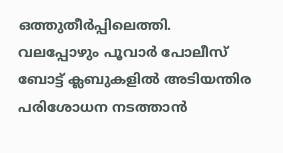ഒത്തുതീർപ്പിലെത്തി. വലപ്പോഴും പൂവാർ പോലീസ് ബോട്ട് ക്ലബുകളിൽ അടിയന്തിര പരിശോധന നടത്താൻ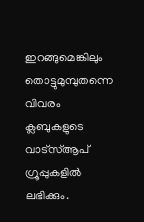ഇറങ്ങുമെങ്കിലും തൊട്ടുമുമ്പുതന്നെ വിവരം ക്ലബുകളുടെ വാട്സ്ആപ് ഗ്രൂപ്പുകളിൽ ലഭിക്കും.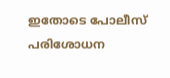ഇതോടെ പോലീസ് പരിശോധന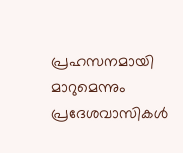പ്രഹസനമായി മാറുമെന്നും പ്രദേശവാസികൾ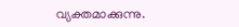വ്യക്തമാക്കുന്നു.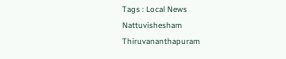Tags : Local News Nattuvishesham Thiruvananthapuram